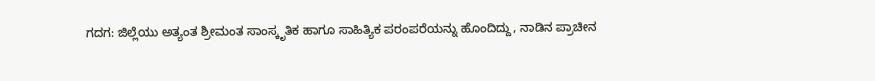ಗದಗ: ಜಿಲ್ಲೆಯು ಅತ್ಯಂತ ಶ್ರೀಮಂತ ಸಾಂಸ್ಕೃತಿಕ ಹಾಗೂ ಸಾಹಿತ್ಯಿಕ ಪರಂಪರೆಯನ್ನು ಹೊಂದಿದ್ದು, ನಾಡಿನ ಪ್ರಾಚೀನ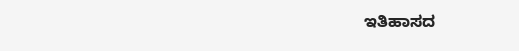ಇತಿಹಾಸದ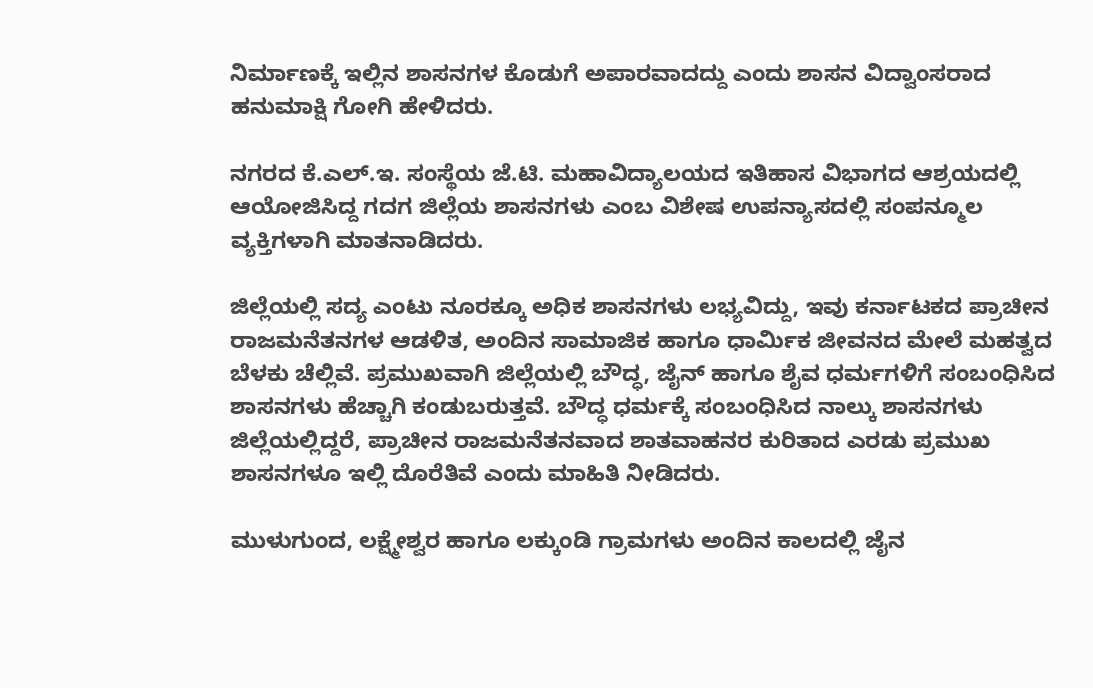ನಿರ್ಮಾಣಕ್ಕೆ ಇಲ್ಲಿನ ಶಾಸನಗಳ ಕೊಡುಗೆ ಅಪಾರವಾದದ್ದು ಎಂದು ಶಾಸನ ವಿದ್ವಾಂಸರಾದ ಹನುಮಾಕ್ಷಿ ಗೋಗಿ ಹೇಳಿದರು.

ನಗರದ ಕೆ.ಎಲ್.ಇ. ಸಂಸ್ಥೆಯ ಜೆ.ಟಿ. ಮಹಾವಿದ್ಯಾಲಯದ ಇತಿಹಾಸ ವಿಭಾಗದ ಆಶ್ರಯದಲ್ಲಿ ಆಯೋಜಿಸಿದ್ದ ಗದಗ ಜಿಲ್ಲೆಯ ಶಾಸನಗಳು ಎಂಬ ವಿಶೇಷ ಉಪನ್ಯಾಸದಲ್ಲಿ ಸಂಪನ್ಮೂಲ ವ್ಯಕ್ತಿಗಳಾಗಿ ಮಾತನಾಡಿದರು.

ಜಿಲ್ಲೆಯಲ್ಲಿ ಸದ್ಯ ಎಂಟು ನೂರಕ್ಕೂ ಅಧಿಕ ಶಾಸನಗಳು ಲಭ್ಯವಿದ್ದು, ಇವು ಕರ್ನಾಟಕದ ಪ್ರಾಚೀನ ರಾಜಮನೆತನಗಳ ಆಡಳಿತ, ಅಂದಿನ ಸಾಮಾಜಿಕ ಹಾಗೂ ಧಾರ್ಮಿಕ ಜೀವನದ ಮೇಲೆ ಮಹತ್ವದ ಬೆಳಕು ಚೆಲ್ಲಿವೆ. ಪ್ರಮುಖವಾಗಿ ಜಿಲ್ಲೆಯಲ್ಲಿ ಬೌದ್ಧ, ಜೈನ್ ಹಾಗೂ ಶೈವ ಧರ್ಮಗಳಿಗೆ ಸಂಬಂಧಿಸಿದ ಶಾಸನಗಳು ಹೆಚ್ಚಾಗಿ ಕಂಡುಬರುತ್ತವೆ. ಬೌದ್ಧ ಧರ್ಮಕ್ಕೆ ಸಂಬಂಧಿಸಿದ ನಾಲ್ಕು ಶಾಸನಗಳು ಜಿಲ್ಲೆಯಲ್ಲಿದ್ದರೆ, ಪ್ರಾಚೀನ ರಾಜಮನೆತನವಾದ ಶಾತವಾಹನರ ಕುರಿತಾದ ಎರಡು ಪ್ರಮುಖ ಶಾಸನಗಳೂ ಇಲ್ಲಿ ದೊರೆತಿವೆ ಎಂದು ಮಾಹಿತಿ ನೀಡಿದರು.

ಮುಳುಗುಂದ, ಲಕ್ಷ್ಮೇಶ್ವರ ಹಾಗೂ ಲಕ್ಕುಂಡಿ ಗ್ರಾಮಗಳು ಅಂದಿನ ಕಾಲದಲ್ಲಿ ಜೈನ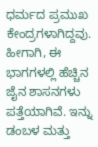ಧರ್ಮದ ಪ್ರಮುಖ ಕೇಂದ್ರಗಳಾಗಿದ್ದವು. ಹೀಗಾಗಿ, ಈ ಭಾಗಗಳಲ್ಲಿ ಹೆಚ್ಚಿನ ಜೈನ ಶಾಸನಗಳು ಪತ್ತೆಯಾಗಿವೆ. ಇನ್ನು ಡಂಬಳ ಮತ್ತು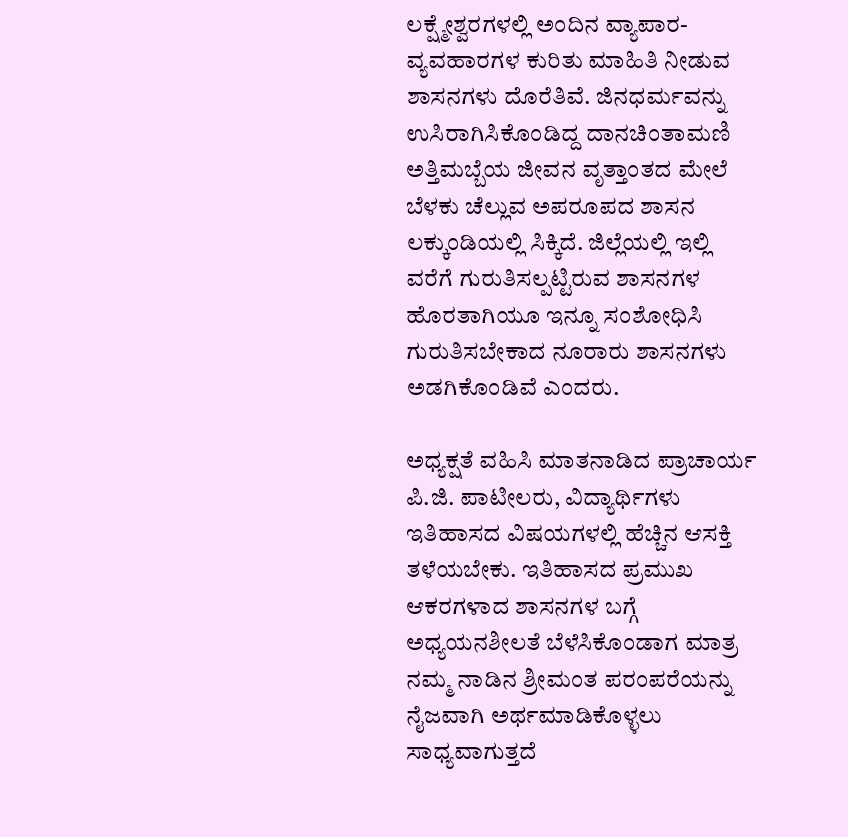ಲಕ್ಷ್ಮೇಶ್ವರಗಳಲ್ಲಿ ಅಂದಿನ ವ್ಯಾಪಾರ-ವ್ಯವಹಾರಗಳ ಕುರಿತು ಮಾಹಿತಿ ನೀಡುವ ಶಾಸನಗಳು ದೊರೆತಿವೆ. ಜಿನಧರ್ಮವನ್ನು ಉಸಿರಾಗಿಸಿಕೊಂಡಿದ್ದ ದಾನಚಿಂತಾಮಣಿ ಅತ್ತಿಮಬ್ಬೆಯ ಜೀವನ ವೃತ್ತಾಂತದ ಮೇಲೆ ಬೆಳಕು ಚೆಲ್ಲುವ ಅಪರೂಪದ ಶಾಸನ ಲಕ್ಕುಂಡಿಯಲ್ಲಿ ಸಿಕ್ಕಿದೆ. ಜಿಲ್ಲೆಯಲ್ಲಿ ಇಲ್ಲಿ ವರೆಗೆ ಗುರುತಿಸಲ್ಪಟ್ಟಿರುವ ಶಾಸನಗಳ ಹೊರತಾಗಿಯೂ ಇನ್ನೂ ಸಂಶೋಧಿಸಿ ಗುರುತಿಸಬೇಕಾದ ನೂರಾರು ಶಾಸನಗಳು ಅಡಗಿಕೊಂಡಿವೆ ಎಂದರು.

ಅಧ್ಯಕ್ಷತೆ ವಹಿಸಿ ಮಾತನಾಡಿದ ಪ್ರಾಚಾರ್ಯ ಪಿ.ಜಿ. ಪಾಟೀಲರು, ವಿದ್ಯಾರ್ಥಿಗಳು ಇತಿಹಾಸದ ವಿಷಯಗಳಲ್ಲಿ ಹೆಚ್ಚಿನ ಆಸಕ್ತಿ ತಳೆಯಬೇಕು. ಇತಿಹಾಸದ ಪ್ರಮುಖ ಆಕರಗಳಾದ ಶಾಸನಗಳ ಬಗ್ಗೆ ಅಧ್ಯಯನಶೀಲತೆ ಬೆಳೆಸಿಕೊಂಡಾಗ ಮಾತ್ರ ನಮ್ಮ ನಾಡಿನ ಶ್ರೀಮಂತ ಪರಂಪರೆಯನ್ನು ನೈಜವಾಗಿ ಅರ್ಥಮಾಡಿಕೊಳ್ಳಲು ಸಾಧ್ಯವಾಗುತ್ತದೆ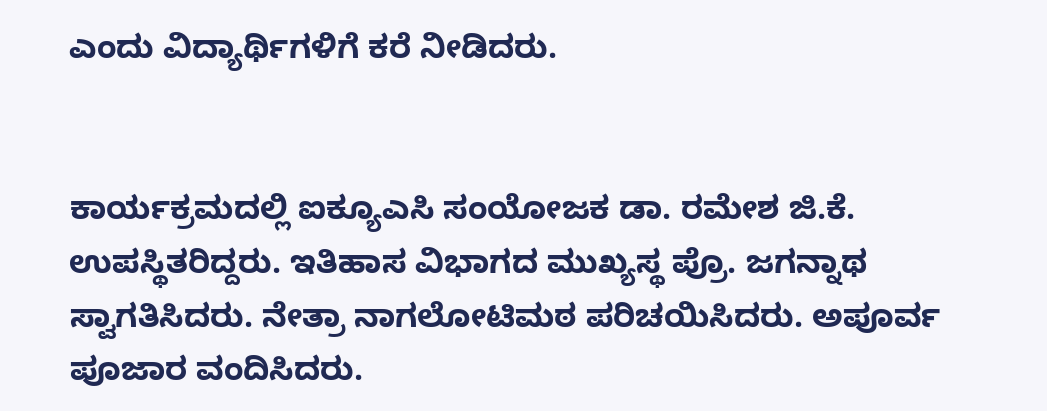ಎಂದು ವಿದ್ಯಾರ್ಥಿಗಳಿಗೆ ಕರೆ ನೀಡಿದರು.


ಕಾರ್ಯಕ್ರಮದಲ್ಲಿ ಐಕ್ಯೂಎಸಿ ಸಂಯೋಜಕ ಡಾ. ರಮೇಶ ಜಿ.ಕೆ. ಉಪಸ್ಥಿತರಿದ್ದರು. ಇತಿಹಾಸ ವಿಭಾಗದ ಮುಖ್ಯಸ್ಥ ಪ್ರೊ. ಜಗನ್ನಾಥ ಸ್ವಾಗತಿಸಿದರು. ನೇತ್ರಾ ನಾಗಲೋಟಿಮಠ ಪರಿಚಯಿಸಿದರು. ಅಪೂರ್ವ ಪೂಜಾರ ವಂದಿಸಿದರು.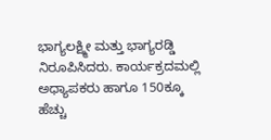ಭಾಗ್ಯಲಕ್ಷ್ಮೀ ಮತ್ತು ಭಾಗ್ಯರಡ್ಡಿ ನಿರೂಪಿಸಿದರು. ಕಾರ್ಯಕ್ರದಮಲ್ಲಿ ಅಧ್ಯಾಪಕರು ಹಾಗೂ 150ಕ್ಕೂ ಹೆಚ್ಚು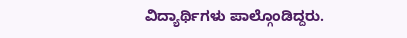ವಿದ್ಯಾರ್ಥಿಗಳು ಪಾಲ್ಗೊಂಡಿದ್ದರು.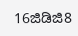16ಜಿಡಿಜಿ8